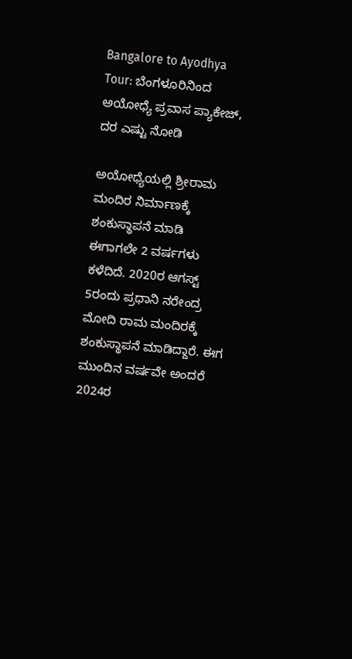Bangalore to Ayodhya Tour: ಬೆಂಗಳೂರಿನಿಂದ ಅಯೋಧ್ಯೆ ಪ್ರವಾಸ ಪ್ಯಾಕೇಜ್, ದರ ಎಷ್ಟು ನೋಡಿ

ಅಯೋಧ್ಯೆಯಲ್ಲಿ ಶ್ರೀರಾಮ ಮಂದಿರ ನಿರ್ಮಾಣಕ್ಕೆ ಶಂಕುಸ್ಥಾಪನೆ ಮಾಡಿ ಈಗಾಗಲೇ 2 ವರ್ಷಗಳು ಕಳೆದಿದೆ. 2020ರ ಆಗಸ್ಟ್ 5ರಂದು ಪ್ರಧಾನಿ ನರೇಂದ್ರ ಮೋದಿ ರಾಮ ಮಂದಿರಕ್ಕೆ ಶಂಕುಸ್ಥಾಪನೆ ಮಾಡಿದ್ದಾರೆ. ಈಗ ಮುಂದಿನ ವರ್ಷವೇ ಅಂದರೆ 2024ರ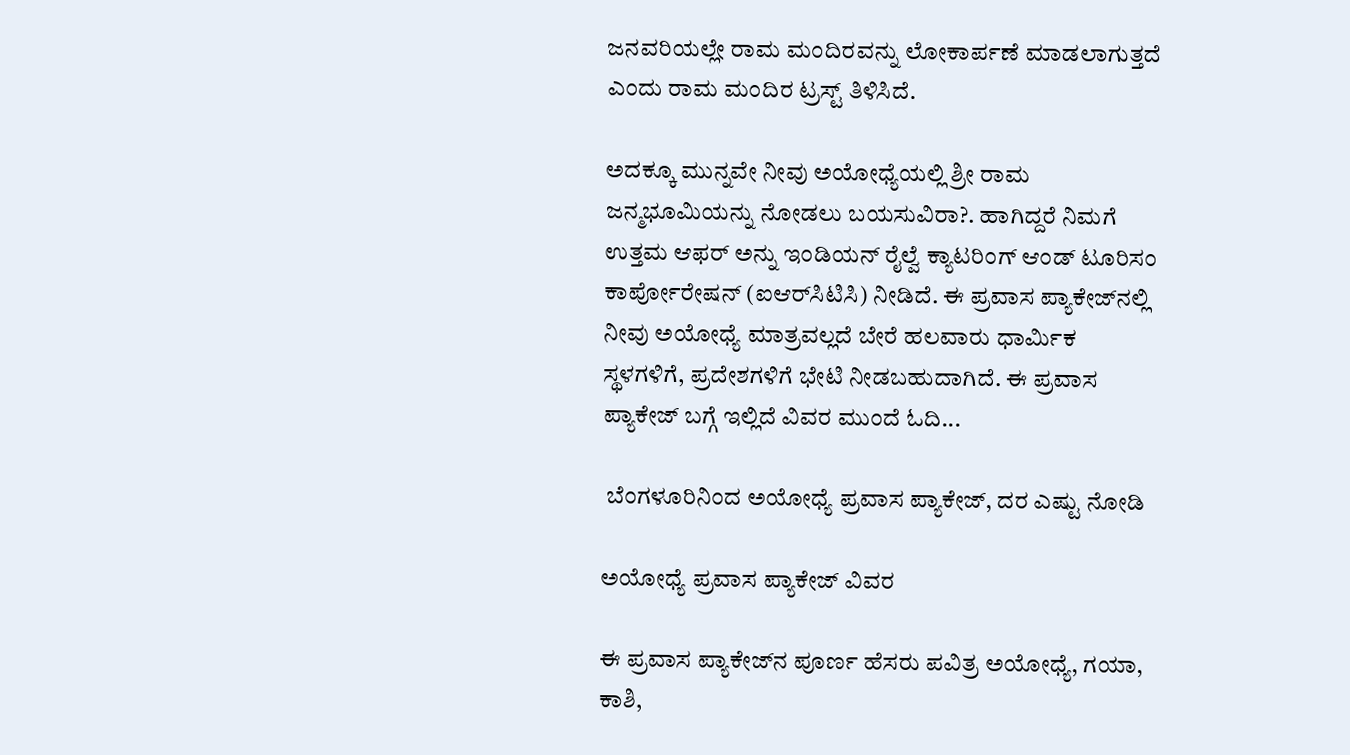ಜನವರಿಯಲ್ಲೇ ರಾಮ ಮಂದಿರವನ್ನು ಲೋಕಾರ್ಪಣೆ ಮಾಡಲಾಗುತ್ತದೆ ಎಂದು ರಾಮ ಮಂದಿರ ಟ್ರಸ್ಟ್ ತಿಳಿಸಿದೆ.

ಅದಕ್ಕೂ ಮುನ್ನವೇ ನೀವು ಅಯೋಧ್ಯೆಯಲ್ಲಿ ಶ್ರೀ ರಾಮ ಜನ್ಮಭೂಮಿಯನ್ನು ನೋಡಲು ಬಯಸುವಿರಾ?. ಹಾಗಿದ್ದರೆ ನಿಮಗೆ ಉತ್ತಮ ಆಫರ್ ಅನ್ನು ಇಂಡಿಯನ್ ರೈಲ್ವೆ ಕ್ಯಾಟರಿಂಗ್ ಆಂಡ್ ಟೂರಿಸಂ ಕಾರ್ಪೋರೇಷನ್ (ಐಆರ್‌ಸಿಟಿಸಿ) ನೀಡಿದೆ. ಈ ಪ್ರವಾಸ ಪ್ಯಾಕೇಜ್‌ನಲ್ಲಿ ನೀವು ಅಯೋಧ್ಯೆ ಮಾತ್ರವಲ್ಲದೆ ಬೇರೆ ಹಲವಾರು ಧಾರ್ಮಿಕ ಸ್ಥಳಗಳಿಗೆ, ಪ್ರದೇಶಗಳಿಗೆ ಭೇಟಿ ನೀಡಬಹುದಾಗಿದೆ. ಈ ಪ್ರವಾಸ ಪ್ಯಾಕೇಜ್ ಬಗ್ಗೆ ಇಲ್ಲಿದೆ ವಿವರ ಮುಂದೆ ಓದಿ...

 ಬೆಂಗಳೂರಿನಿಂದ ಅಯೋಧ್ಯೆ ಪ್ರವಾಸ ಪ್ಯಾಕೇಜ್, ದರ ಎಷ್ಟು ನೋಡಿ

ಅಯೋಧ್ಯೆ ಪ್ರವಾಸ ಪ್ಯಾಕೇಜ್ ವಿವರ

ಈ ಪ್ರವಾಸ ಪ್ಯಾಕೇಜ್‌ನ ಪೂರ್ಣ ಹೆಸರು ಪವಿತ್ರ ಅಯೋಧ್ಯೆ, ಗಯಾ, ಕಾಶಿ,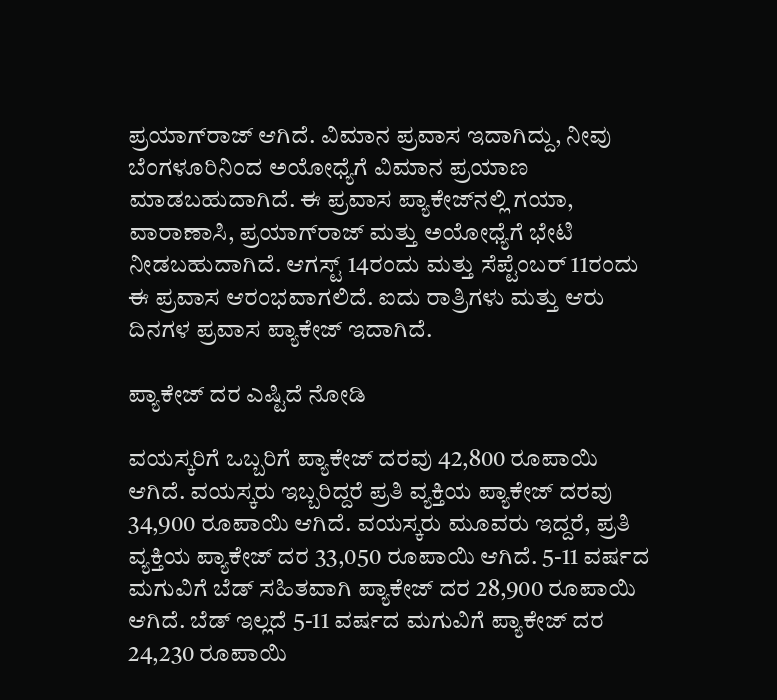ಪ್ರಯಾಗ್‌ರಾಜ್ ಆಗಿದೆ. ವಿಮಾನ ಪ್ರವಾಸ ಇದಾಗಿದ್ದು, ನೀವು ಬೆಂಗಳೂರಿನಿಂದ ಅಯೋಧ್ಯೆಗೆ ವಿಮಾನ ಪ್ರಯಾಣ ಮಾಡಬಹುದಾಗಿದೆ. ಈ ಪ್ರವಾಸ ಪ್ಯಾಕೇಜ್‌ನಲ್ಲಿ ಗಯಾ, ವಾರಾಣಾಸಿ, ಪ್ರಯಾಗ್‌ರಾಜ್ ಮತ್ತು ಅಯೋಧ್ಯೆಗೆ ಭೇಟಿ ನೀಡಬಹುದಾಗಿದೆ. ಆಗಸ್ಟ್ 14ರಂದು ಮತ್ತು ಸೆಪ್ಟೆಂಬರ್ 11ರಂದು ಈ ಪ್ರವಾಸ ಆರಂಭವಾಗಲಿದೆ. ಐದು ರಾತ್ರಿಗಳು ಮತ್ತು ಆರು ದಿನಗಳ ಪ್ರವಾಸ ಪ್ಯಾಕೇಜ್ ಇದಾಗಿದೆ.

ಪ್ಯಾಕೇಜ್ ದರ ಎಷ್ಟಿದೆ ನೋಡಿ

ವಯಸ್ಕರಿಗೆ ಒಬ್ಬರಿಗೆ ಪ್ಯಾಕೇಜ್ ದರವು 42,800 ರೂಪಾಯಿ ಆಗಿದೆ. ವಯಸ್ಕರು ಇಬ್ಬರಿದ್ದರೆ ಪ್ರತಿ ವ್ಯಕ್ತಿಯ ಪ್ಯಾಕೇಜ್ ದರವು 34,900 ರೂಪಾಯಿ ಆಗಿದೆ. ವಯಸ್ಕರು ಮೂವರು ಇದ್ದರೆ, ಪ್ರತಿ ವ್ಯಕ್ತಿಯ ಪ್ಯಾಕೇಜ್ ದರ 33,050 ರೂಪಾಯಿ ಆಗಿದೆ. 5-11 ವರ್ಷದ ಮಗುವಿಗೆ ಬೆಡ್ ಸಹಿತವಾಗಿ ಪ್ಯಾಕೇಜ್ ದರ 28,900 ರೂಪಾಯಿ ಆಗಿದೆ. ಬೆಡ್ ಇಲ್ಲದೆ 5-11 ವರ್ಷದ ಮಗುವಿಗೆ ಪ್ಯಾಕೇಜ್ ದರ 24,230 ರೂಪಾಯಿ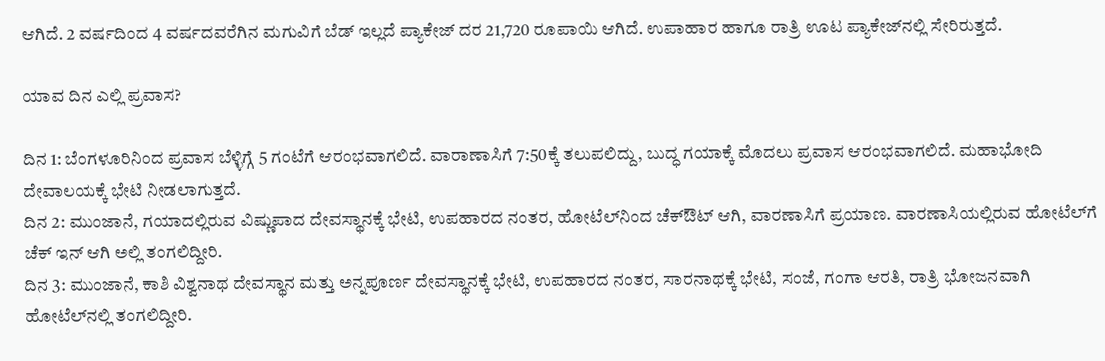ಆಗಿದೆ. 2 ವರ್ಷದಿಂದ 4 ವರ್ಷದವರೆಗಿನ ಮಗುವಿಗೆ ಬೆಡ್ ಇಲ್ಲದೆ ಪ್ಯಾಕೇಜ್ ದರ 21,720 ರೂಪಾಯಿ ಆಗಿದೆ. ಉಪಾಹಾರ ಹಾಗೂ ರಾತ್ರಿ ಊಟ ಪ್ಯಾಕೇಜ್‌ನಲ್ಲಿ ಸೇರಿರುತ್ತದೆ.

ಯಾವ ದಿನ ಎಲ್ಲಿ ಪ್ರವಾಸ?

ದಿನ 1: ಬೆಂಗಳೂರಿನಿಂದ ಪ್ರವಾಸ ಬೆಳ್ಳಿಗ್ಗೆ 5 ಗಂಟೆಗೆ ಆರಂಭವಾಗಲಿದೆ. ವಾರಾಣಾಸಿಗೆ 7:50ಕ್ಕೆ ತಲುಪಲಿದ್ದು, ಬುದ್ಧ ಗಯಾಕ್ಕೆ ಮೊದಲು ಪ್ರವಾಸ ಆರಂಭವಾಗಲಿದೆ. ಮಹಾಭೋದಿ ದೇವಾಲಯಕ್ಕೆ ಭೇಟಿ ನೀಡಲಾಗುತ್ತದೆ.
ದಿನ 2: ಮುಂಜಾನೆ, ಗಯಾದಲ್ಲಿರುವ ವಿಷ್ಣುಪಾದ ದೇವಸ್ಥಾನಕ್ಕೆ ಭೇಟಿ, ಉಪಹಾರದ ನಂತರ, ಹೋಟೆಲ್‌ನಿಂದ ಚೆಕ್‌ಔಟ್ ಆಗಿ, ವಾರಣಾಸಿಗೆ ಪ್ರಯಾಣ. ವಾರಣಾಸಿಯಲ್ಲಿರುವ ಹೋಟೆಲ್‌ಗೆ ಚೆಕ್ ಇನ್ ಆಗಿ ಅಲ್ಲಿ ತಂಗಲಿದ್ದೀರಿ.
ದಿನ 3: ಮುಂಜಾನೆ, ಕಾಶಿ ವಿಶ್ವನಾಥ ದೇವಸ್ಥಾನ ಮತ್ತು ಅನ್ನಪೂರ್ಣ ದೇವಸ್ಥಾನಕ್ಕೆ ಭೇಟಿ, ಉಪಹಾರದ ನಂತರ, ಸಾರನಾಥಕ್ಕೆ ಭೇಟಿ, ಸಂಜೆ, ಗಂಗಾ ಆರತಿ, ರಾತ್ರಿ ಭೋಜನವಾಗಿ ಹೋಟೆಲ್‌ನಲ್ಲಿ ತಂಗಲಿದ್ದೀರಿ.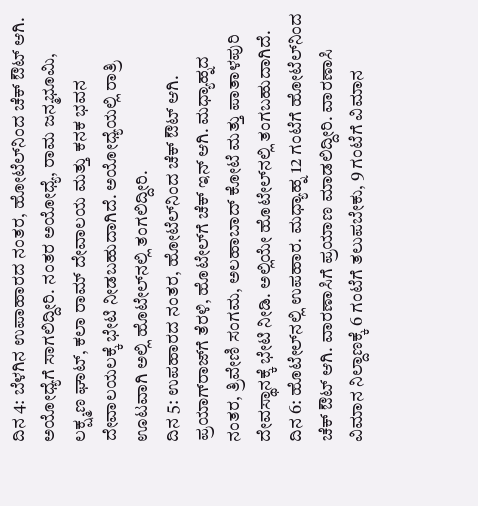ದಿನ 4: ಬೆಳಗಿನ ಉಪಾಹಾರದ ನಂತರ, ಹೋಟೆಲ್‌ನಿಂದ ಚೆಕ್‌ ಔಟ್ ಆಗಿ. ಅಯೋಧ್ಯೆಗೆ ಸಾಗಲಿದ್ದೀರಿ. ನಂತರ ಅಯೋಧ್ಯೆ, ರಾಮ ಜನ್ಮಭೂಮಿ, ಲಕ್ಷ್ಮಣ ಘಾಟ್, ಕಲಾ ರಾಮ್ ದೇವಾಲಯ ಮತ್ತು ಕನಕ ಭವನ ದೇವಾಲಯಲಕ್ಕೆ ಭೇಟಿ ನೀಡಬಹುದಾಗಿದೆ. ಅಯೋಧ್ಯೆಯಲ್ಲಿ ರಾತ್ರಿ ಊಟವಾಗಿ ಅಲ್ಲಿ ಹೊಟೇಲ್‌ನಲ್ಲಿ ತಂಗಲಿದ್ದೀರಿ.
ದಿನ 5: ಉಪಹಾರದ ನಂತರ, ಹೋಟೆಲ್‌ನಿಂದ ಚೆಕ್‌ ಔಟ್‌ ಆಗಿ. ಪ್ರಯಾಗ್‌ರಾಜ್‌ಗೆ ತೆರಳಿ, ಹೊಟೇಲ್‌ಗೆ ಚೆಕ್‌ ಇನ್ ಆಗಿ. ಮಧ್ಯಾಹ್ನದ ನಂತರ, ತ್ರಿವೇಣಿ ಸಂಗಮ, ಅಲಹಾಬಾದ್ ಕೋಟೆ ಮತ್ತು ಪಾತಾಳಪುರಿ ದೇವಸ್ಥಾನಕ್ಕೆ ಭೇಟಿ ನೀಡಿ. ಅಲ್ಲಿಯೇ ಹೊಟೇಲ್‌ನಲ್ಲಿ ತಂಗಬಹುದಾಗಿದೆ.
ದಿನ 6: ಹೊಟೇಲ್‌ನಲ್ಲಿ ಉಪಹಾರ. ಮಧ್ಯಾಹ್ನ 12 ಗಂಟೆಗೆ ಹೋಟೆಲ್‌ನಿಂದ ಚೆಕ್ ಔಟ್ ಆಗಿ. ವಾರಣಾಸಿಗೆ ಪ್ರಯಾಣ ಮಾಡಲಿದ್ದೀರಿ. ವಾರಣಾಸಿ ವಿಮಾನ ನಿಲ್ದಾಣಕ್ಕೆ 6 ಗಂಟೆಗೆ ತಲುಪಬೇಕು, 9 ಗಂಟೆಗೆ ವಿಮಾನ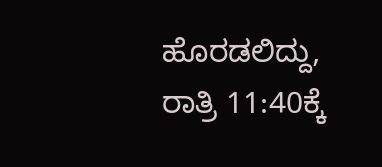ಹೊರಡಲಿದ್ದು, ರಾತ್ರಿ 11:40ಕ್ಕೆ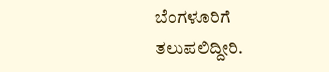ಬೆಂಗಳೂರಿಗೆ ತಲುಪಲಿದ್ದೀರಿ.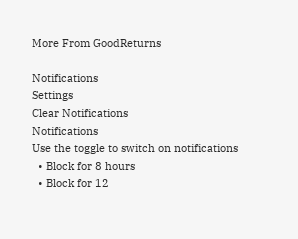More From GoodReturns

Notifications
Settings
Clear Notifications
Notifications
Use the toggle to switch on notifications
  • Block for 8 hours
  • Block for 12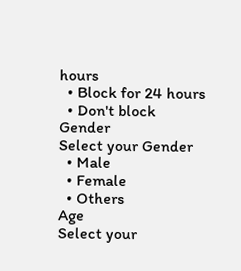hours
  • Block for 24 hours
  • Don't block
Gender
Select your Gender
  • Male
  • Female
  • Others
Age
Select your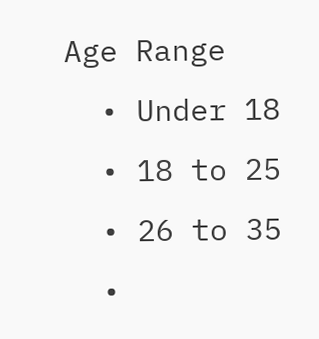Age Range
  • Under 18
  • 18 to 25
  • 26 to 35
  •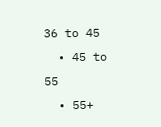36 to 45
  • 45 to 55
  • 55+